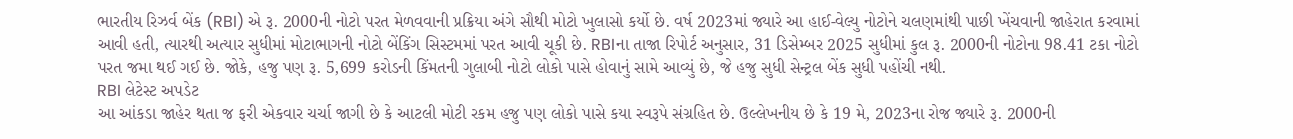ભારતીય રિઝર્વ બેંક (RBI) એ રૂ. 2000ની નોટો પરત મેળવવાની પ્રક્રિયા અંગે સૌથી મોટો ખુલાસો કર્યો છે. વર્ષ 2023માં જ્યારે આ હાઈ-વેલ્યુ નોટોને ચલણમાંથી પાછી ખેંચવાની જાહેરાત કરવામાં આવી હતી, ત્યારથી અત્યાર સુધીમાં મોટાભાગની નોટો બેંકિંગ સિસ્ટમમાં પરત આવી ચૂકી છે. RBIના તાજા રિપોર્ટ અનુસાર, 31 ડિસેમ્બર 2025 સુધીમાં કુલ રૂ. 2000ની નોટોના 98.41 ટકા નોટો પરત જમા થઈ ગઈ છે. જોકે, હજુ પણ રૂ. 5,699 કરોડની કિંમતની ગુલાબી નોટો લોકો પાસે હોવાનું સામે આવ્યું છે, જે હજુ સુધી સેન્ટ્રલ બેંક સુધી પહોંચી નથી.
RBI લેટેસ્ટ અપડેટ
આ આંકડા જાહેર થતા જ ફરી એકવાર ચર્ચા જાગી છે કે આટલી મોટી રકમ હજુ પણ લોકો પાસે કયા સ્વરૂપે સંગ્રહિત છે. ઉલ્લેખનીય છે કે 19 મે, 2023ના રોજ જ્યારે રૂ. 2000ની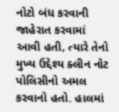નોટો બંધ કરવાની જાહેરાત કરવામાં આવી હતી, ત્યારે તેનો મુખ્ય ઉદ્દેશ્ય ક્લીન નોટ પોલિસીનો અમલ કરવાનો હતો. હાલમાં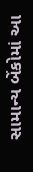સામાન્ય બેંકોમાં આ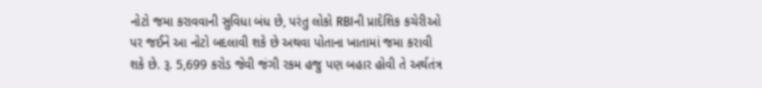નોટો જમા કરાવવાની સુવિધા બંધ છે, પરંતુ લોકો RBIની પ્રાદેશિક કચેરીઓ પર જઈને આ નોટો બદલાવી શકે છે અથવા પોતાના ખાતામાં જમા કરાવી શકે છે. રૂ. 5,699 કરોડ જેવી જંગી રકમ હજુ પણ બહાર હોવી તે અર્થતંત્ર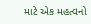માટે એક મહત્વનો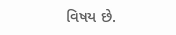વિષય છે.